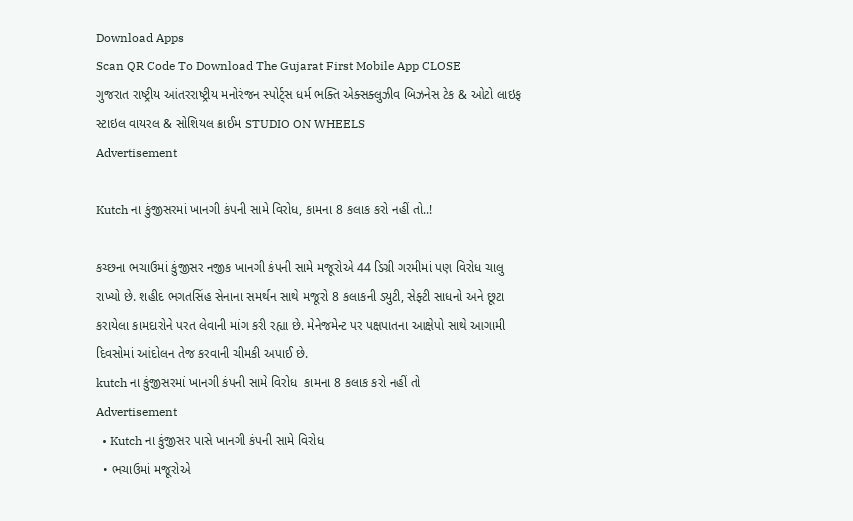Download Apps
Scan QR Code To Download The Gujarat First Mobile App CLOSE
ગુજરાત રાષ્ટ્રીય આંતરરાષ્ટ્રીય મનોરંજન સ્પોર્ટ્સ ધર્મ ભક્તિ એક્સક્લુઝીવ બિઝનેસ ટેક & ઓટો લાઇફ સ્ટાઇલ વાયરલ & સોશિયલ ક્રાઈમ STUDIO ON WHEELS
Advertisement

Kutch ના કુંજીસરમાં ખાનગી કંપની સામે વિરોધ, કામના 8 કલાક કરો નહીં તો..!

કચ્છના ભચાઉમાં કુંજીસર નજીક ખાનગી કંપની સામે મજૂરોએ 44 ડિગ્રી ગરમીમાં પણ વિરોધ ચાલુ રાખ્યો છે. શહીદ ભગતસિંહ સેનાના સમર્થન સાથે મજૂરો 8 કલાકની ડ્યુટી, સેફ્ટી સાધનો અને છૂટા કરાયેલા કામદારોને પરત લેવાની માંગ કરી રહ્યા છે. મેનેજમેન્ટ પર પક્ષપાતના આક્ષેપો સાથે આગામી દિવસોમાં આંદોલન તેજ કરવાની ચીમકી અપાઈ છે.
kutch ના કુંજીસરમાં ખાનગી કંપની સામે વિરોધ  કામના 8 કલાક કરો નહીં તો
Advertisement
  • Kutch ના કુંજીસર પાસે ખાનગી કંપની સામે વિરોધ
  • ભચાઉમાં મજૂરોએ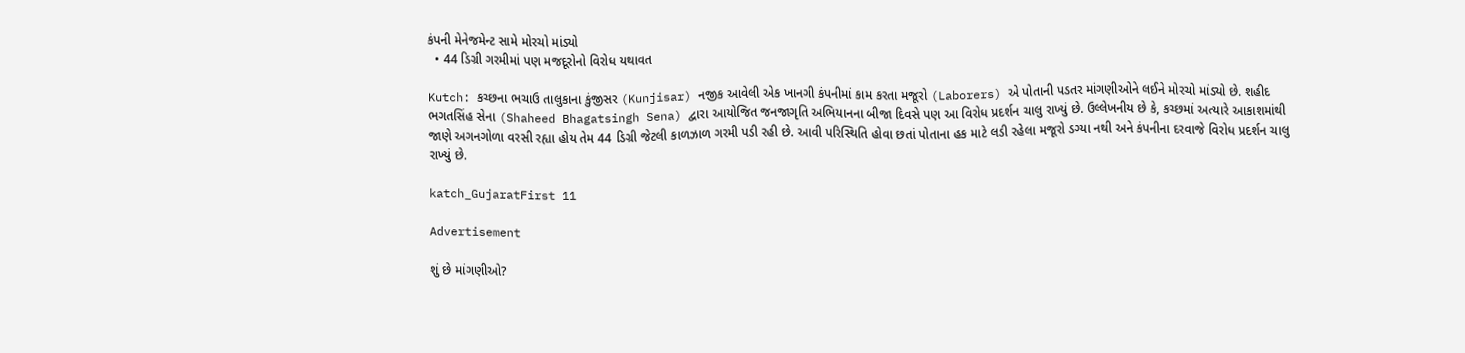કંપની મેનેજમેન્ટ સામે મોરચો માંડ્યો
  • 44 ડિગ્રી ગરમીમાં પણ મજદૂરોનો વિરોધ યથાવત

Kutch: કચ્છના ભચાઉ તાલુકાના કુંજીસર (Kunjisar) નજીક આવેલી એક ખાનગી કંપનીમાં કામ કરતા મજૂરો (Laborers) એ પોતાની પડતર માંગણીઓને લઈને મોરચો માંડ્યો છે. શહીદ ભગતસિંહ સેના (Shaheed Bhagatsingh Sena) દ્વારા આયોજિત જનજાગૃતિ અભિયાનના બીજા દિવસે પણ આ વિરોધ પ્રદર્શન ચાલુ રાખ્યું છે. ઉલ્લેખનીય છે કે, કચ્છમાં અત્યારે આકાશમાંથી જાણે અગનગોળા વરસી રહ્યા હોય તેમ 44 ડિગ્રી જેટલી કાળઝાળ ગરમી પડી રહી છે. આવી પરિસ્થિતિ હોવા છતાં પોતાના હક માટે લડી રહેલા મજૂરો ડગ્યા નથી અને કંપનીના દરવાજે વિરોધ પ્રદર્શન ચાલુ રાખ્યું છે.

katch_GujaratFirst 11

Advertisement

શું છે માંગણીઓ?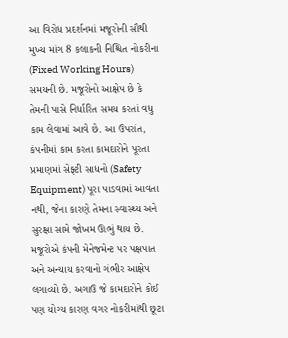આ વિરોધ પ્રદર્શનમાં મજૂરોની સૌથી મુખ્ય માંગ 8 કલાકની નિશ્ચિત નોકરીના (Fixed Working Hours) સમયની છે. મજૂરોનો આક્ષેપ છે કે તેમની પાસે નિર્ધારિત સમય કરતાં વધુ કામ લેવામાં આવે છે. આ ઉપરાંત, કંપનીમાં કામ કરતા કામદારોને પૂરતા પ્રમાણમાં સેફ્ટી સાધનો (Safety Equipment) પૂરા પાડવામાં આવતા નથી, જેના કારણે તેમના સ્વાસ્થ્ય અને સુરક્ષા સામે જોખમ ઊભું થાય છે. મજૂરોએ કંપની મેનેજમેન્ટ પર પક્ષપાત અને અન્યાય કરવાનો ગંભીર આક્ષેપ લગાવ્યો છે. અગાઉ જે કામદારોને કોઈ પણ યોગ્ય કારણ વગર નોકરીમાંથી છૂટા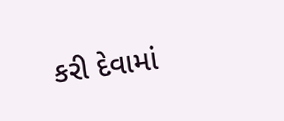કરી દેવામાં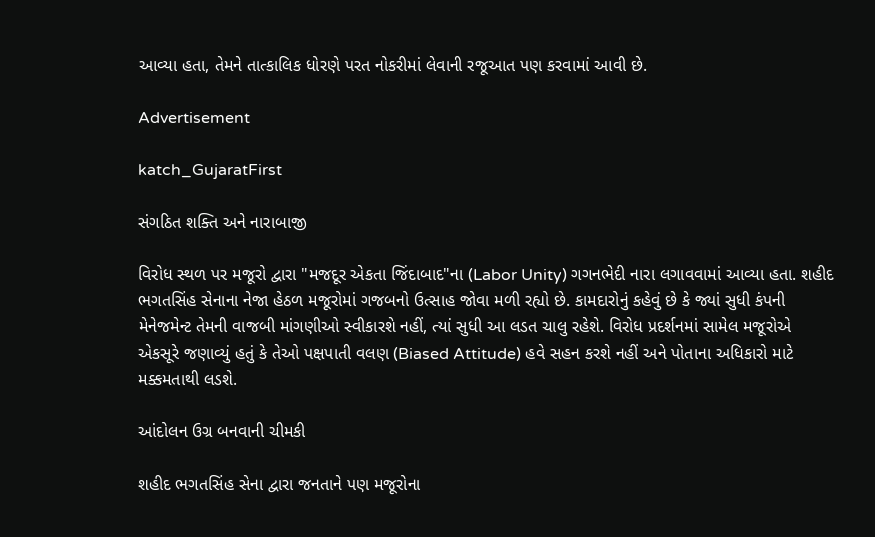આવ્યા હતા, તેમને તાત્કાલિક ધોરણે પરત નોકરીમાં લેવાની રજૂઆત પણ કરવામાં આવી છે.

Advertisement

katch_GujaratFirst

સંગઠિત શક્તિ અને નારાબાજી

વિરોધ સ્થળ પર મજૂરો દ્વારા "મજદૂર એકતા જિંદાબાદ"ના (Labor Unity) ગગનભેદી નારા લગાવવામાં આવ્યા હતા. શહીદ ભગતસિંહ સેનાના નેજા હેઠળ મજૂરોમાં ગજબનો ઉત્સાહ જોવા મળી રહ્યો છે. કામદારોનું કહેવું છે કે જ્યાં સુધી કંપની મેનેજમેન્ટ તેમની વાજબી માંગણીઓ સ્વીકારશે નહીં, ત્યાં સુધી આ લડત ચાલુ રહેશે. વિરોધ પ્રદર્શનમાં સામેલ મજૂરોએ એકસૂરે જણાવ્યું હતું કે તેઓ પક્ષપાતી વલણ (Biased Attitude) હવે સહન કરશે નહીં અને પોતાના અધિકારો માટે મક્કમતાથી લડશે.

આંદોલન ઉગ્ર બનવાની ચીમકી

શહીદ ભગતસિંહ સેના દ્વારા જનતાને પણ મજૂરોના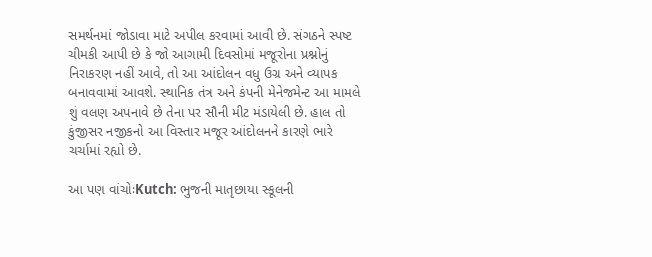સમર્થનમાં જોડાવા માટે અપીલ કરવામાં આવી છે. સંગઠને સ્પષ્ટ ચીમકી આપી છે કે જો આગામી દિવસોમાં મજૂરોના પ્રશ્નોનું નિરાકરણ નહીં આવે, તો આ આંદોલન વધુ ઉગ્ર અને વ્યાપક બનાવવામાં આવશે. સ્થાનિક તંત્ર અને કંપની મેનેજમેન્ટ આ મામલે શું વલણ અપનાવે છે તેના પર સૌની મીટ મંડાયેલી છે. હાલ તો કુંજીસર નજીકનો આ વિસ્તાર મજૂર આંદોલનને કારણે ભારે ચર્ચામાં રહ્યો છે.

આ પણ વાંચોઃKutch: ભુજની માતૃછાયા સ્કૂલની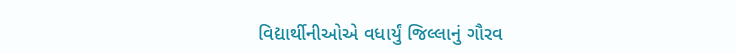વિદ્યાર્થીનીઓએ વધાર્યું જિલ્લાનું ગૌરવ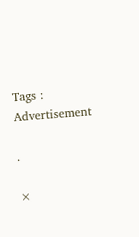Tags :
Advertisement

.

×